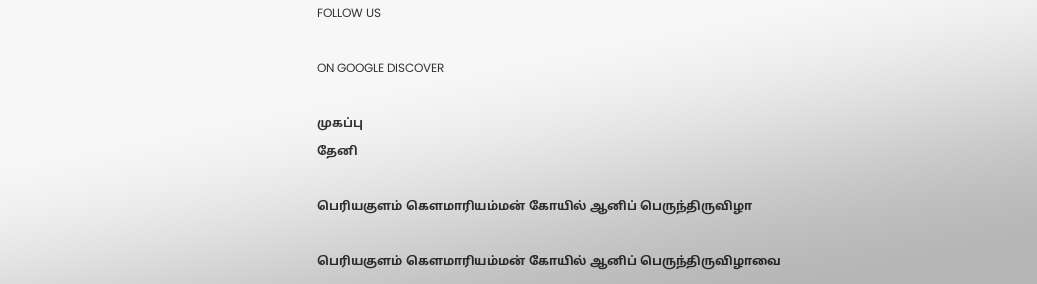FOLLOW US

ON GOOGLE DISCOVER

முகப்பு
தேனி

பெரியகுளம் கெளமாரியம்மன் கோயில் ஆனிப் பெருந்திருவிழா

பெரியகுளம் கெளமாரியம்மன் கோயில் ஆனிப் பெருந்திருவிழாவை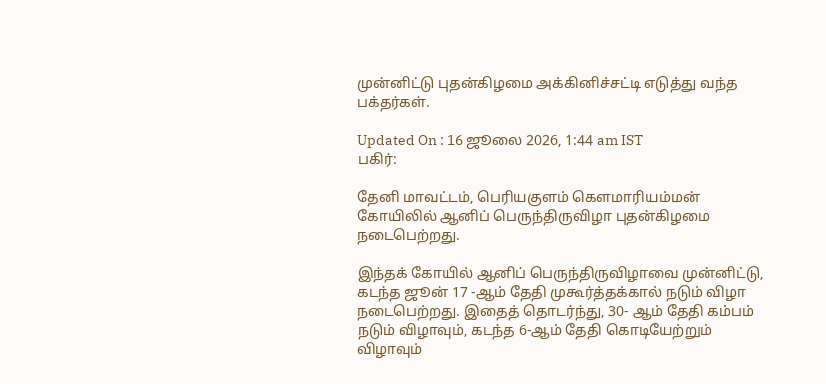முன்னிட்டு புதன்கிழமை அக்கினிச்சட்டி எடுத்து வந்த பக்தர்கள்.

Updated On : 16 ஜூலை 2026, 1:44 am IST
பகிர்:

தேனி மாவட்டம், பெரியகுளம் கெளமாரியம்மன் கோயிலில் ஆனிப் பெருந்திருவிழா புதன்கிழமை நடைபெற்றது.

இந்தக் கோயில் ஆனிப் பெருந்திருவிழாவை முன்னிட்டு, கடந்த ஜூன் 17 -ஆம் தேதி முகூர்த்தக்கால் நடும் விழா நடைபெற்றது. இதைத் தொடர்ந்து, 30- ஆம் தேதி கம்பம் நடும் விழாவும், கடந்த 6-ஆம் தேதி கொடியேற்றும் விழாவும்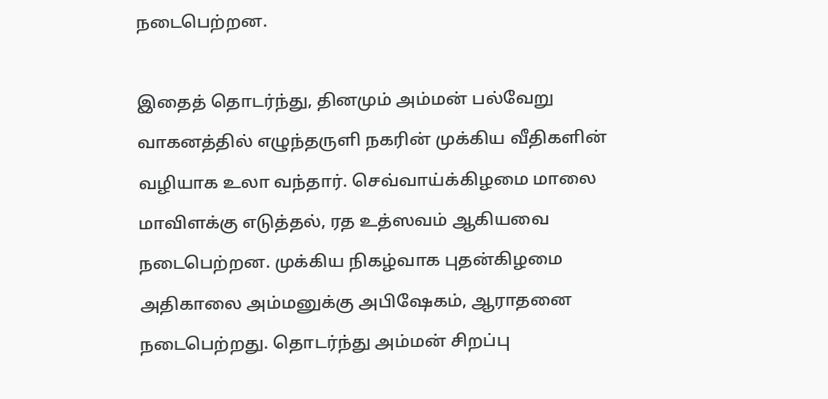நடைபெற்றன.

இதைத் தொடர்ந்து, தினமும் அம்மன் பல்வேறு வாகனத்தில் எழுந்தருளி நகரின் முக்கிய வீதிகளின் வழியாக உலா வந்தார். செவ்வாய்க்கிழமை மாலை மாவிளக்கு எடுத்தல், ரத உத்ஸவம் ஆகியவை நடைபெற்றன. முக்கிய நிகழ்வாக புதன்கிழமை அதிகாலை அம்மனுக்கு அபிஷேகம், ஆராதனை நடைபெற்றது. தொடர்ந்து அம்மன் சிறப்பு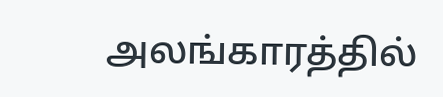அலங்காரத்தில்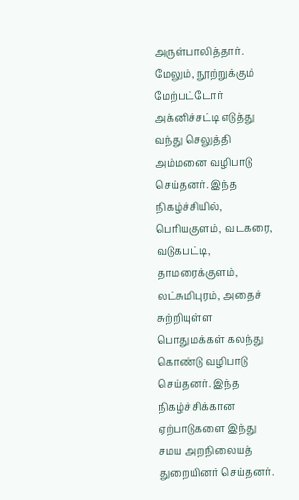அருள்பாலித்தார். மேலும், நூற்றுக்கும் மேற்பட்டோர் அக்னிச்சட்டி எடுத்து வந்து செலுத்தி அம்மனை வழிபாடு செய்தனர். இந்த நிகழ்ச்சியில், பெரியகுளம், வடகரை, வடுகபட்டி, தாமரைக்குளம், லட்சுமிபுரம், அதைச் சுற்றியுள்ள பொதுமக்கள் கலந்து கொண்டு வழிபாடு செய்தனர். இந்த நிகழ்ச்சிக்கான ஏற்பாடுகளை இந்து சமய அறநிலையத் துறையினர் செய்தனர்.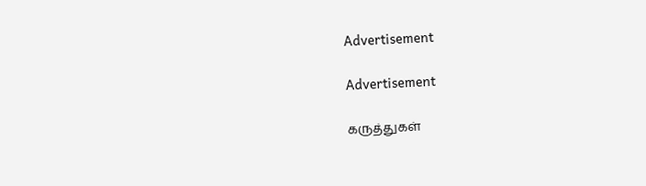Advertisement

Advertisement

கருத்துகள்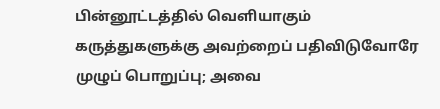பின்னூட்டத்தில் வெளியாகும் கருத்துகளுக்கு அவற்றைப் பதிவிடுவோரே முழுப் பொறுப்பு; அவை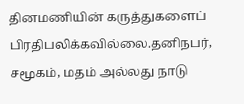தினமணியின் கருத்துகளைப் பிரதிபலிக்கவில்லை.தனிநபர், சமூகம், மதம் அல்லது நாடு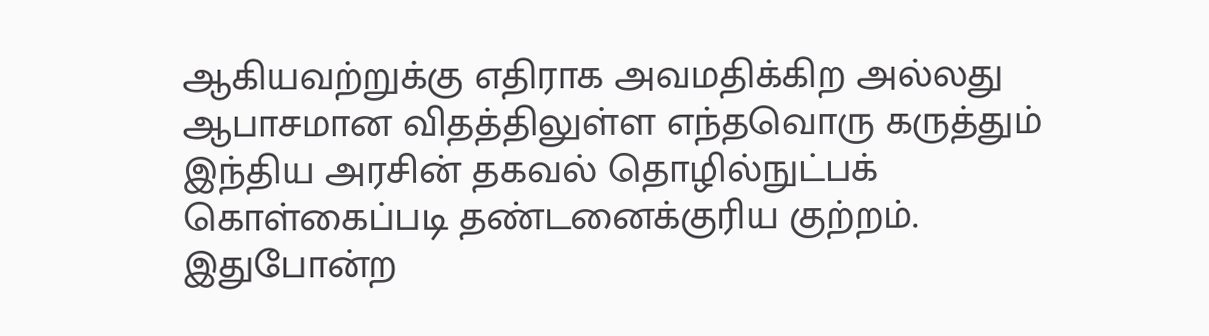ஆகியவற்றுக்கு எதிராக அவமதிக்கிற அல்லது ஆபாசமான விதத்திலுள்ள எந்தவொரு கருத்தும் இந்திய அரசின் தகவல் தொழில்நுட்பக் கொள்கைப்படி தண்டனைக்குரிய குற்றம். இதுபோன்ற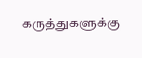கருத்துகளுக்கு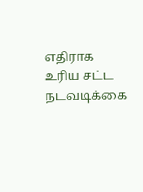எதிராக உரிய சட்ட நடவடிக்கை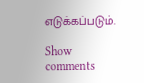எடுக்கப்படும்.

Show comments